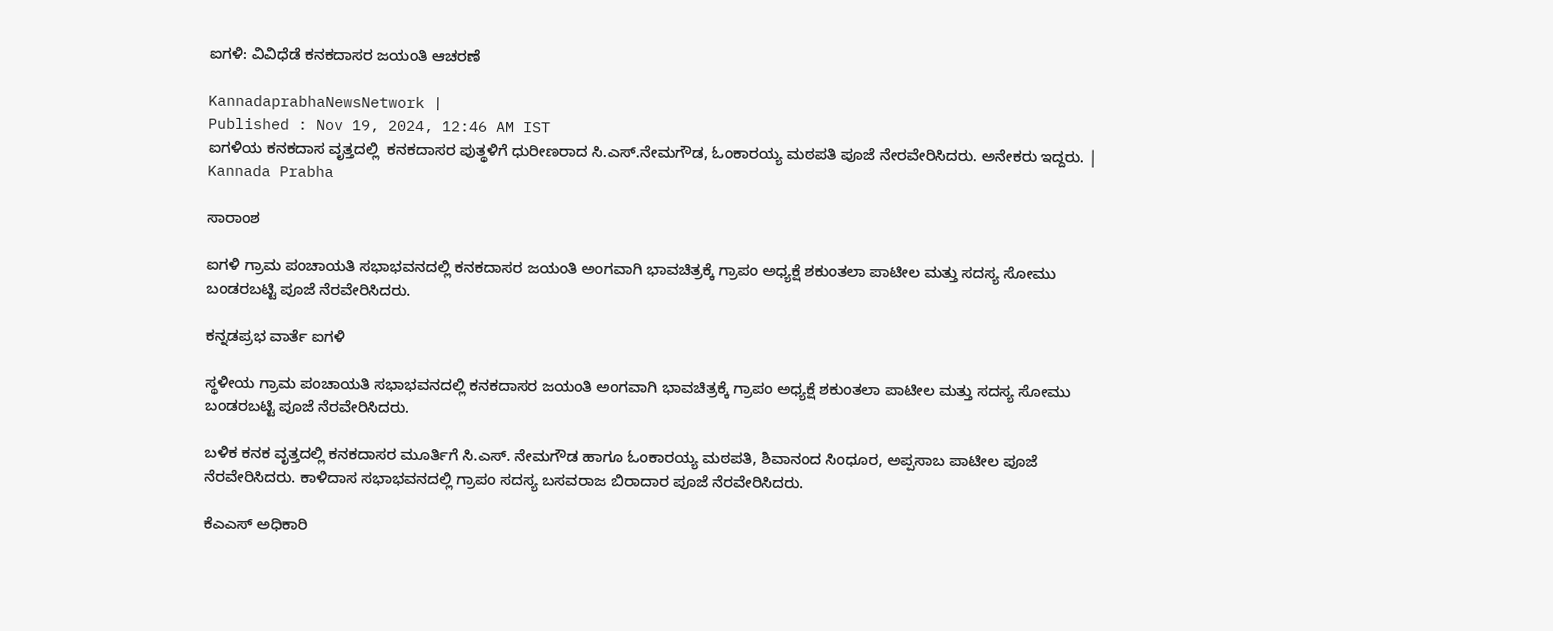ಐಗಳಿ: ವಿವಿಧೆಡೆ ಕನಕದಾಸರ ಜಯಂತಿ ಆಚರಣೆ

KannadaprabhaNewsNetwork |
Published : Nov 19, 2024, 12:46 AM IST
ಐಗಳಿಯ ಕನಕದಾಸ ವೃತ್ತದಲ್ಲಿ  ಕನಕದಾಸರ ಪುತ್ಥಳಿಗೆ ಧುರೀಣರಾದ ಸಿ.ಎಸ್.ನೇಮಗೌಡ, ಓಂಕಾರಯ್ಯ ಮಠಪತಿ ಪೂಜೆ ನೇರವೇರಿಸಿದರು. ಅನೇಕರು ಇದ್ದರು. | Kannada Prabha

ಸಾರಾಂಶ

ಐಗಳಿ ಗ್ರಾಮ ಪಂಚಾಯತಿ ಸಭಾಭವನದಲ್ಲಿ ಕನಕದಾಸರ ಜಯಂತಿ ಅಂಗವಾಗಿ ಭಾವಚಿತ್ರಕ್ಕೆ ಗ್ರಾಪಂ ಅಧ್ಯಕ್ಷೆ ಶಕುಂತಲಾ ಪಾಟೀಲ ಮತ್ತು ಸದಸ್ಯ ಸೋಮು ಬಂಡರಬಟ್ಟಿ ಪೂಜೆ ನೆರವೇರಿಸಿದರು.

ಕನ್ನಡಪ್ರಭ ವಾರ್ತೆ ಐಗಳಿ

ಸ್ಥಳೀಯ ಗ್ರಾಮ ಪಂಚಾಯತಿ ಸಭಾಭವನದಲ್ಲಿ ಕನಕದಾಸರ ಜಯಂತಿ ಅಂಗವಾಗಿ ಭಾವಚಿತ್ರಕ್ಕೆ ಗ್ರಾಪಂ ಅಧ್ಯಕ್ಷೆ ಶಕುಂತಲಾ ಪಾಟೀಲ ಮತ್ತು ಸದಸ್ಯ ಸೋಮು ಬಂಡರಬಟ್ಟಿ ಪೂಜೆ ನೆರವೇರಿಸಿದರು.

ಬಳಿಕ ಕನಕ ವೃತ್ತದಲ್ಲಿ ಕನಕದಾಸರ ಮೂರ್ತಿಗೆ ಸಿ.ಎಸ್. ನೇಮಗೌಡ ಹಾಗೂ ಓಂಕಾರಯ್ಯ ಮಠಪತಿ, ಶಿವಾನಂದ ಸಿಂಧೂರ, ಅಪ್ಪಸಾಬ ಪಾಟೀಲ ಪೂಜೆ ನೆರವೇರಿಸಿದರು. ಕಾಳಿದಾಸ ಸಭಾಭವನದಲ್ಲಿ ಗ್ರಾಪಂ ಸದಸ್ಯ ಬಸವರಾಜ ಬಿರಾದಾರ ಪೂಜೆ ನೆರವೇರಿಸಿದರು.

ಕೆಎಎಸ್ ಅಧಿಕಾರಿ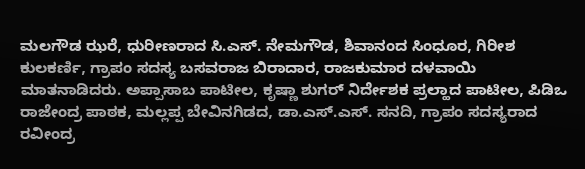ಮಲಗೌಡ ಝರೆ, ಧುರೀಣರಾದ ಸಿ.ಎಸ್. ನೇಮಗೌಡ, ಶಿವಾನಂದ ಸಿಂಧೂರ, ಗಿರೀಶ ಕುಲಕರ್ಣಿ, ಗ್ರಾಪಂ ಸದಸ್ಯ ಬಸವರಾಜ ಬಿರಾದಾರ, ರಾಜಕುಮಾರ ದಳವಾಯಿ ಮಾತನಾಡಿದರು. ಅಪ್ಪಾಸಾಬ ಪಾಟೀಲ, ಕೃಷ್ಣಾ ಶುಗರ್ ನಿರ್ದೇಶಕ ಪ್ರಲ್ಹಾದ ಪಾಟೀಲ, ಪಿಡಿಒ ರಾಜೇಂದ್ರ ಪಾಠಕ, ಮಲ್ಲಪ್ಪ ಬೇವಿನಗಿಡದ, ಡಾ.ಎಸ್.ಎಸ್. ಸನದಿ, ಗ್ರಾಪಂ ಸದಸ್ಯರಾದ ರವೀಂದ್ರ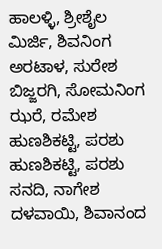ಹಾಲಳ್ಳಿ, ಶ್ರೀಶೈಲ ಮಿರ್ಜಿ, ಶಿವನಿಂಗ ಅರಟಾಳ, ಸುರೇಶ ಬಿಜ್ಜರಗಿ, ಸೋಮನಿಂಗ ಝರೆ, ರಮೇಶ ಹುಣಶಿಕಟ್ಟಿ, ಪರಶು ಹುಣಶಿಕಟ್ಟಿ, ಪರಶು ಸನದಿ, ನಾಗೇಶ ದಳವಾಯಿ, ಶಿವಾನಂದ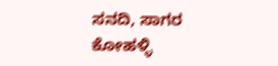ಸನದಿ, ಸಾಗರ ಕೋಹಳ್ಳಿ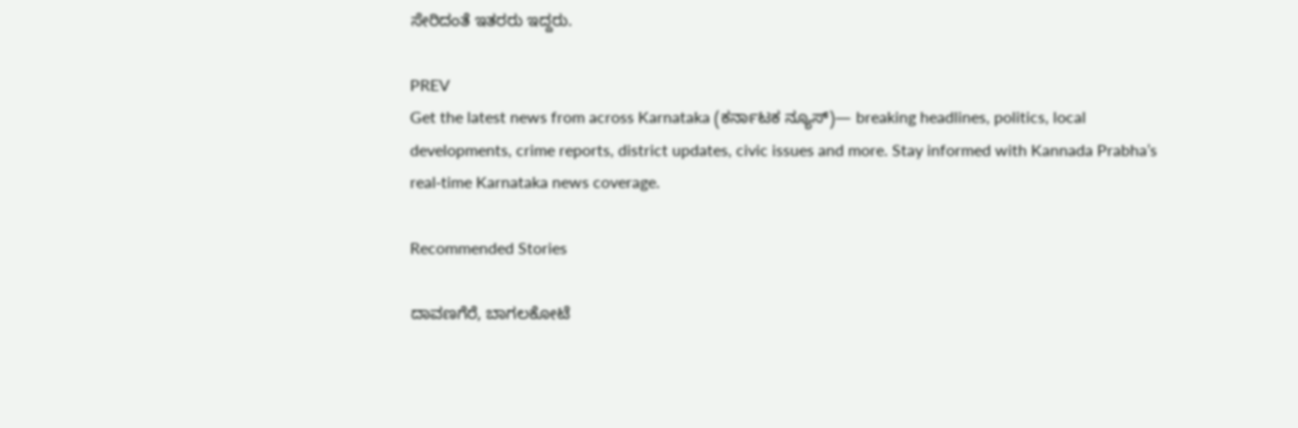ಸೇರಿದಂತೆ ಇತರರು ಇದ್ದರು.

PREV
Get the latest news from across Karnataka (ಕರ್ನಾಟಕ ನ್ಯೂಸ್)— breaking headlines, politics, local developments, crime reports, district updates, civic issues and more. Stay informed with Kannada Prabha’s real‑time Karnataka news coverage.

Recommended Stories

ದಾವಣಗೆರೆ, ಬಾಗಲಕೋಟೆ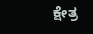ಕ್ಷೇತ್ರ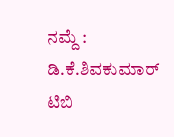ನಮ್ದೆ : ಡಿ.ಕೆ.ಶಿವಕುಮಾರ್‌
ಟಿಬಿ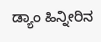ಡ್ಯಾಂ ಹಿನ್ನೀರಿನ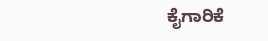ಕೈಗಾರಿಕೆ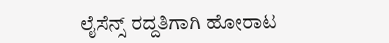ಲೈಸೆನ್ಸ್‌ ರದ್ದತಿಗಾಗಿ ಹೋರಾಟ